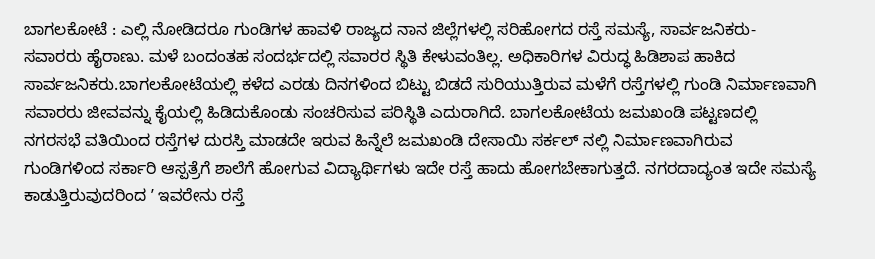ಬಾಗಲಕೋಟೆ : ಎಲ್ಲಿ ನೋಡಿದರೂ ಗುಂಡಿಗಳ ಹಾವಳಿ ರಾಜ್ಯದ ನಾನ ಜಿಲ್ಲೆಗಳಲ್ಲಿ ಸರಿಹೋಗದ ರಸ್ತೆ ಸಮಸ್ಯೆ, ಸಾರ್ವಜನಿಕರು- ಸವಾರರು ಹೈರಾಣು. ಮಳೆ ಬಂದಂತಹ ಸಂದರ್ಭದಲ್ಲಿ ಸವಾರರ ಸ್ಥಿತಿ ಕೇಳುವಂತಿಲ್ಲ. ಅಧಿಕಾರಿಗಳ ವಿರುದ್ಧ ಹಿಡಿಶಾಪ ಹಾಕಿದ ಸಾರ್ವಜನಿಕರು.ಬಾಗಲಕೋಟೆಯಲ್ಲಿ ಕಳೆದ ಎರಡು ದಿನಗಳಿಂದ ಬಿಟ್ಟು ಬಿಡದೆ ಸುರಿಯುತ್ತಿರುವ ಮಳೆಗೆ ರಸ್ತೆಗಳಲ್ಲಿ ಗುಂಡಿ ನಿರ್ಮಾಣವಾಗಿ ಸವಾರರು ಜೀವವನ್ನು ಕೈಯಲ್ಲಿ ಹಿಡಿದುಕೊಂಡು ಸಂಚರಿಸುವ ಪರಿಸ್ಥಿತಿ ಎದುರಾಗಿದೆ. ಬಾಗಲಕೋಟೆಯ ಜಮಖಂಡಿ ಪಟ್ಟಣದಲ್ಲಿ ನಗರಸಭೆ ವತಿಯಿಂದ ರಸ್ತೆಗಳ ದುರಸ್ತಿ ಮಾಡದೇ ಇರುವ ಹಿನ್ನೆಲೆ ಜಮಖಂಡಿ ದೇಸಾಯಿ ಸರ್ಕಲ್ ನಲ್ಲಿ ನಿರ್ಮಾಣವಾಗಿರುವ ಗುಂಡಿಗಳಿಂದ ಸರ್ಕಾರಿ ಆಸ್ಪತ್ರೆಗೆ ಶಾಲೆಗೆ ಹೋಗುವ ವಿದ್ಯಾರ್ಥಿಗಳು ಇದೇ ರಸ್ತೆ ಹಾದು ಹೋಗಬೇಕಾಗುತ್ತದೆ. ನಗರದಾದ್ಯಂತ ಇದೇ ಸಮಸ್ಯೆ ಕಾಡುತ್ತಿರುವುದರಿಂದ ʼ ಇವರೇನು ರಸ್ತೆ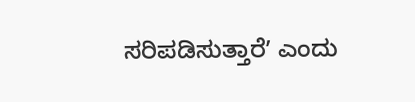ಸರಿಪಡಿಸುತ್ತಾರೆʼ ಎಂದು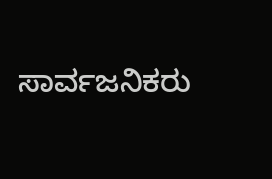ಸಾರ್ವಜನಿಕರು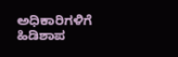ಅಧಿಕಾರಿಗಳಿಗೆ ಹಿಡಿಶಾಪ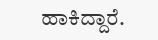ಹಾಕಿದ್ದಾರೆ.